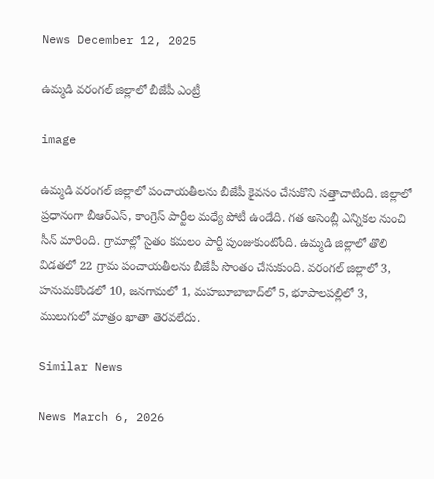News December 12, 2025

ఉమ్మడి వరంగల్ జిల్లాలో బీజేపీ ఎంట్రీ

image

ఉమ్మడి వరంగల్ జిల్లాలో పంచాయతీలను బీజేపీ కైవసం చేసుకొని సత్తాచాటింది. జిల్లాలో ప్రధానంగా బీఆర్ఎస్, కాంగ్రెస్ పార్టీల మధ్యే పోటీ ఉండేది. గత అసెంబ్లీ ఎన్నికల నుంచి సీన్ మారింది. గ్రామాల్లో సైతం కమలం పార్టీ పుంజుకుంటోంది. ఉమ్మడి జిల్లాలో తొలి విడతలో 22 గ్రామ పంచాయతీలను బీజేపీ సొంతం చేసుకుంది. వరంగల్ జిల్లాలో 3, హనుమకొండలో 10, జనగామలో 1, మహబూబాబాద్‌లో 5, భూపాలపల్లిలో 3, ములుగులో మాత్రం ఖాతా తెరవలేదు.

Similar News

News March 6, 2026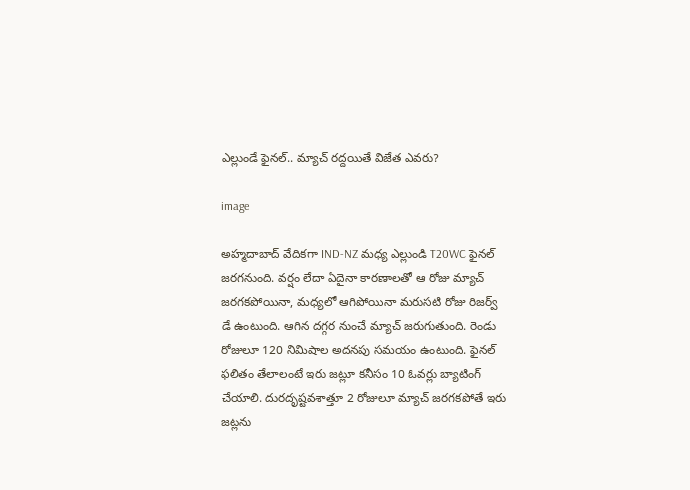ఎల్లుండే ఫైనల్.. మ్యాచ్ రద్దయితే విజేత ఎవరు?

image

అహ్మదాబాద్ వేదికగా IND-NZ మధ్య ఎల్లుండి T20WC ఫైనల్ జరగనుంది. వర్షం లేదా ఏదైనా కారణాలతో ఆ రోజు మ్యాచ్ జరగకపోయినా, మధ్యలో ఆగిపోయినా మరుసటి రోజు రిజర్వ్ డే ఉంటుంది. ఆగిన దగ్గర నుంచే మ్యాచ్ జరుగుతుంది. రెండు రోజులూ 120 నిమిషాల అదనపు సమయం ఉంటుంది. ఫైనల్ ఫలితం తేలాలంటే ఇరు జట్లూ కనీసం 10 ఓవర్లు బ్యాటింగ్ చేయాలి. దురదృష్టవశాత్తూ 2 రోజులూ మ్యాచ్ జరగకపోతే ఇరు జట్లను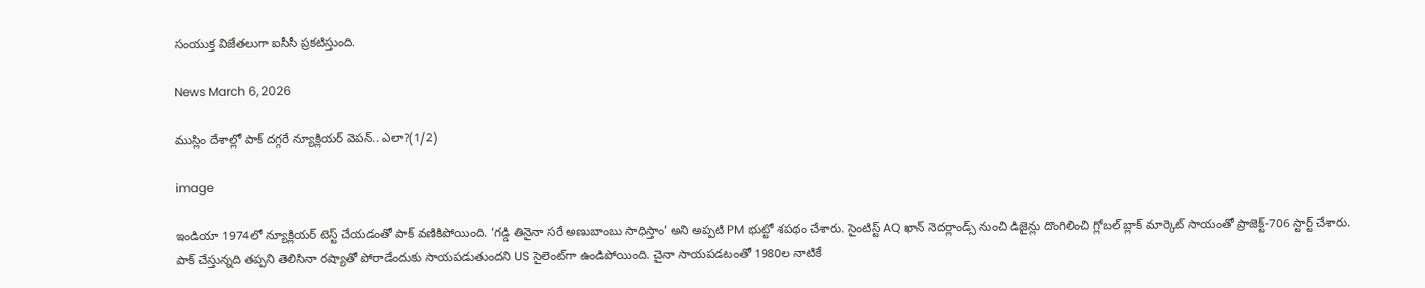సంయుక్త విజేతలుగా ఐసీసీ ప్రకటిస్తుంది.

News March 6, 2026

ముస్లిం దేశాల్లో పాక్ దగ్గరే న్యూక్లియర్ వెపన్.. ఎలా?(1/2)

image

ఇండియా 1974లో న్యూక్లియర్ టెస్ట్ చేయడంతో పాక్ వణికిపోయింది. ‘గడ్డి తినైనా సరే అణుబాంబు సాధిస్తాం’ అని అప్పటి PM భుట్టో శపథం చేశారు. సైంటిస్ట్ AQ ఖాన్ నెదర్లాండ్స్ నుంచి డిజైన్లు దొంగిలించి గ్లోబల్ బ్లాక్ మార్కెట్ సాయంతో ప్రాజెక్ట్-706 స్టార్ట్ చేశారు. పాక్ చేస్తున్నది తప్పని తెలిసినా రష్యాతో పోరాడేందుకు సాయపడుతుందని US సైలెంట్‌గా ఉండిపోయింది. చైనా సాయపడటంతో 1980ల నాటికే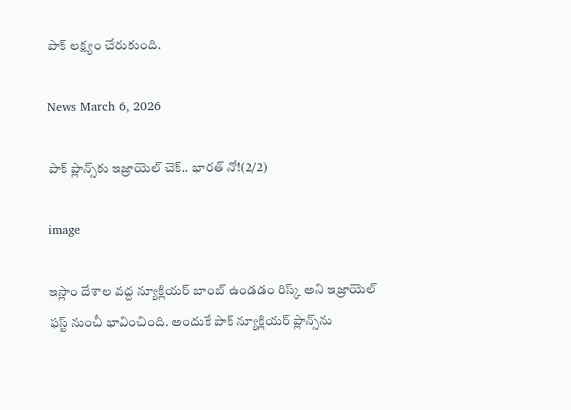పాక్ లక్ష్యం చేరుకుంది.

News March 6, 2026

పాక్ ప్లాన్స్‌కు ఇజ్రాయెల్ చెక్.. భారత్ నో!(2/2)

image

ఇస్లాం దేశాల వద్ద న్యూక్లియర్ బాంబ్ ఉండడం రిస్క్ అని ఇజ్రాయెల్ ఫస్ట్ నుంచీ భావించింది. అందుకే పాక్ న్యూక్లియర్ ప్లాన్స్‌ను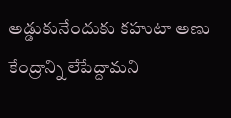అడ్డుకునేందుకు కహుటా అణు కేంద్రాన్ని లేపేద్దామని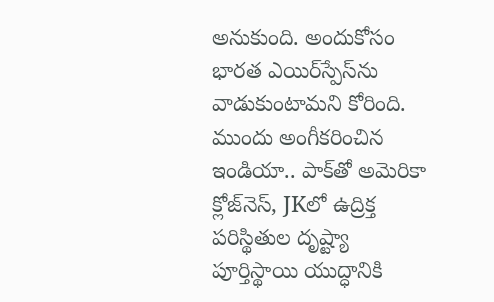అనుకుంది. అందుకోసం భారత ఎయిర్‌స్పేస్‌ను వాడుకుంటామని కోరింది. ముందు అంగీకరించిన ఇండియా.. పాక్‌తో అమెరికా క్లోజ్‌నెస్, JKలో ఉద్రిక్త పరిస్థితుల దృష్ట్యా పూర్తిస్థాయి యుద్ధానికి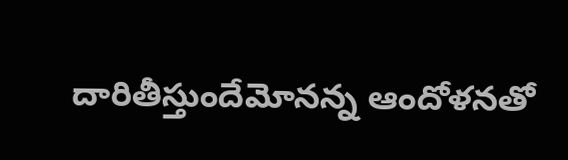దారితీస్తుందేమోనన్న ఆందోళనతో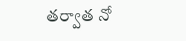తర్వాత నో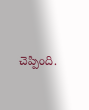చెప్పింది.